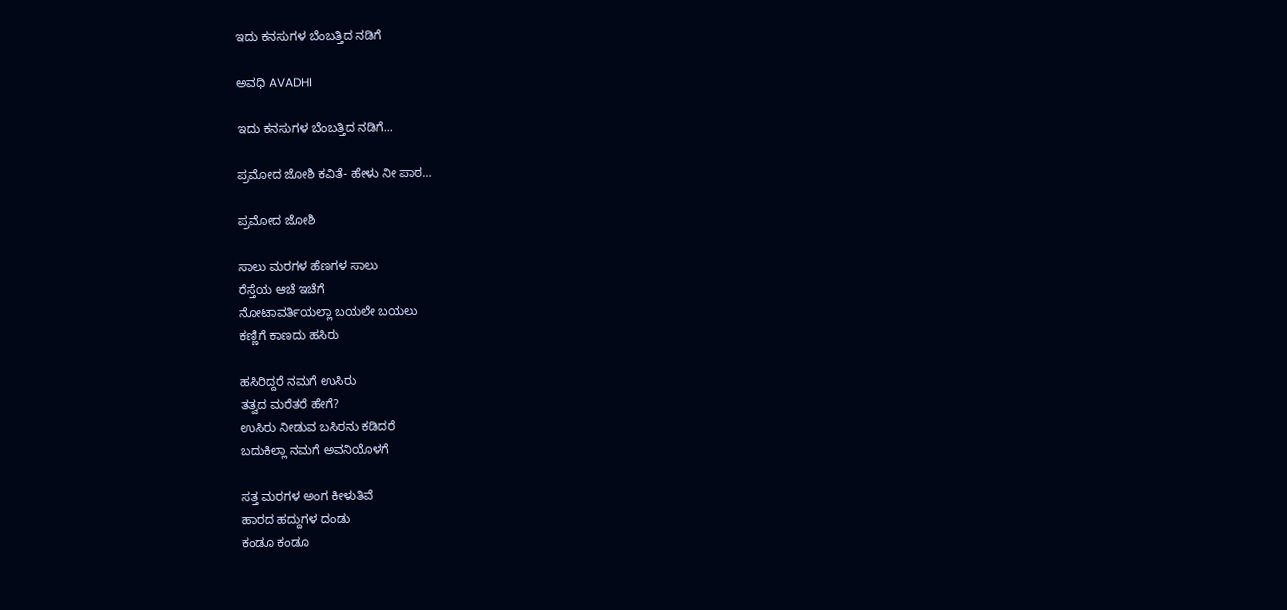ಇದು ಕನಸುಗಳ ಬೆಂಬತ್ತಿದ ನಡಿಗೆ‍

ಅವಧಿ AVADHI

ಇದು ಕನಸುಗಳ ಬೆಂಬತ್ತಿದ ನಡಿಗೆ...

ಪ್ರಮೋದ ಜೋಶಿ ಕವಿತೆ- ಹೇಳು ನೀ ಪಾಠ…

ಪ್ರಮೋದ ಜೋಶಿ

ಸಾಲು ಮರಗಳ ಹೆಣಗಳ ಸಾಲು
ರೆಸ್ತೆಯ ಆಚೆ ಇಚೆಗೆ
ನೋಟಾವರ್ತಿಯಲ್ಲಾ ಬಯಲೇ ಬಯಲು
ಕಣ್ಣಿಗೆ ಕಾಣದು ಹಸಿರು

ಹಸಿರಿದ್ದರೆ ನಮಗೆ ಉಸಿರು
ತತ್ವದ ಮರೆತರೆ ಹೇಗೆ?
ಉಸಿರು ನೀಡುವ ಬಸಿರನು ಕಡಿದರೆ
ಬದುಕಿಲ್ಲಾ ನಮಗೆ ಅವನಿಯೊಳಗೆ

ಸತ್ತ ಮರಗಳ ಅಂಗ ಕೀಳುತಿವೆ
ಹಾರದ ಹದ್ದುಗಳ ದಂಡು
ಕಂಡೂ ಕಂಡೂ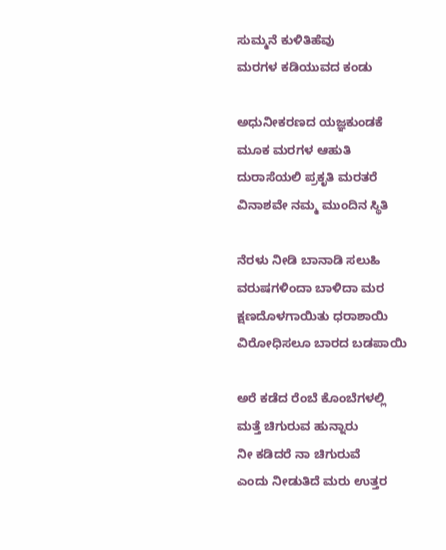ಸುಮ್ಮನೆ ಕುಳಿತಿಹೆವು
ಮರಗಳ ಕಡಿಯುವದ ಕಂಡು

ಅಧುನೀಕರಣದ ಯಜ್ಞಕುಂಡಕೆ
ಮೂಕ ಮರಗಳ ಆಹುತಿ
ದುರಾಸೆಯಲಿ ಪ್ರಕೃತಿ ಮರತರೆ
ವಿನಾಶವೇ ನಮ್ಮ ಮುಂದಿನ ಸ್ಥಿತಿ

ನೆರಳು ನೀಡಿ ಬಾನಾಡಿ ಸಲುಹಿ
ವರುಷಗಳಿಂದಾ ಬಾಳಿದಾ ಮರ
ಕ್ಷಣದೊಳಗಾಯಿತು ಧರಾಶಾಯಿ
ವಿರೋಧಿಸಲೂ ಬಾರದ ಬಡಪಾಯಿ

ಅರೆ ಕಡೆದ ರೆಂಬೆ ಕೊಂಬೆಗಳಲ್ಲಿ
ಮತ್ತೆ ಚಿಗುರುವ ಹುನ್ನಾರು
ನೀ ಕಡಿದರೆ ನಾ ಚಿಗುರುವೆ
ಎಂದು ನೀಡುತಿದೆ ಮರು ಉತ್ತರ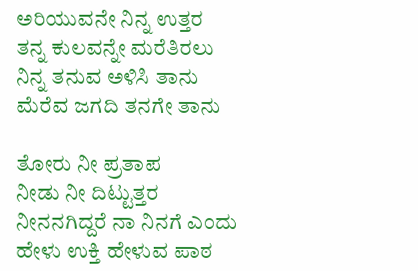ಅರಿಯುವನೇ ನಿನ್ನ ಉತ್ತರ
ತನ್ನ ಕುಲವನ್ನೇ ಮರೆತಿರಲು
ನಿನ್ನ ತನುವ ಅಳಿಸಿ ತಾನು
ಮೆರೆವ ಜಗದಿ ತನಗೇ ತಾನು

ತೋರು ನೀ ಪ್ರತಾಪ
ನೀಡು ನೀ ದಿಟ್ಟುತ್ತರ
ನೀನನಗಿದ್ದರೆ ನಾ ನಿನಗೆ ಎಂದು
ಹೇಳು ಉಕ್ತಿ ಹೇಳುವ ಪಾಠ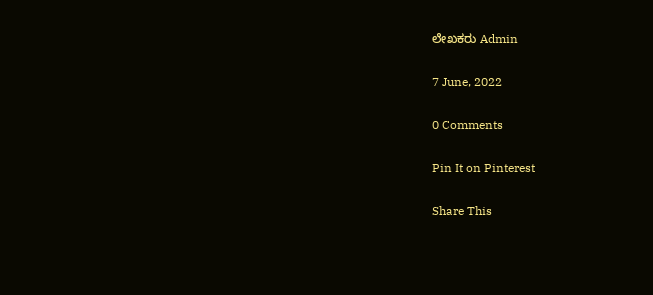ಲೇಖಕರು Admin

7 June, 2022

0 Comments

Pin It on Pinterest

Share This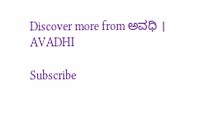Discover more from ಅವಧಿ । AVADHI

Subscribe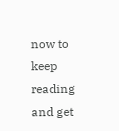now to keep reading and get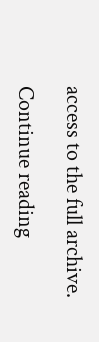access to the full archive.

Continue reading